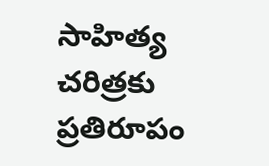సాహిత్య చరిత్రకు ప్రతిరూపం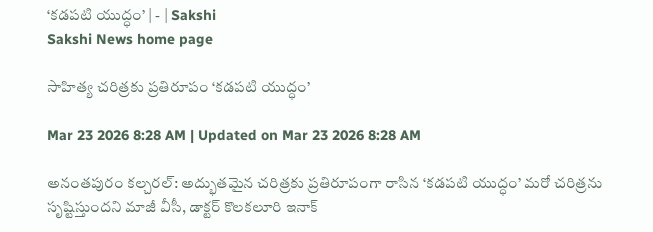‘కడపటి యుద్ధం’ | - | Sakshi
Sakshi News home page

సాహిత్య చరిత్రకు ప్రతిరూపం ‘కడపటి యుద్ధం’

Mar 23 2026 8:28 AM | Updated on Mar 23 2026 8:28 AM

అనంతపురం కల్చరల్‌: అద్భుతమైన చరిత్రకు ప్రతిరూపంగా రాసిన ‘కడపటి యుద్ధం’ మరో చరిత్రను సృష్టిస్తుందని మాజీ వీసీ, డాక్టర్‌ కొలకలూరి ఇనాక్‌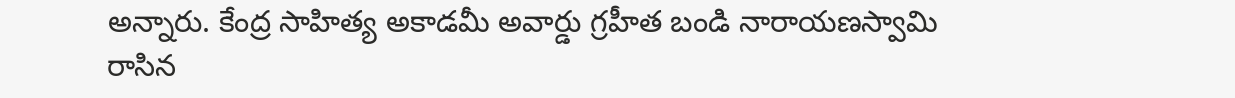అన్నారు. కేంద్ర సాహిత్య అకాడమీ అవార్డు గ్రహీత బండి నారాయణస్వామి రాసిన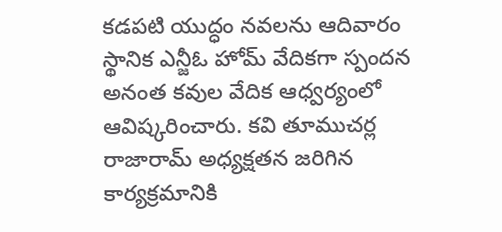కడపటి యుద్ధం నవలను ఆదివారం స్థానిక ఎన్జీఓ హోమ్‌ వేదికగా స్పందన అనంత కవుల వేదిక ఆధ్వర్యంలో ఆవిష్కరించారు. కవి తూముచర్ల రాజారామ్‌ అధ్యక్షతన జరిగిన కార్యక్రమానికి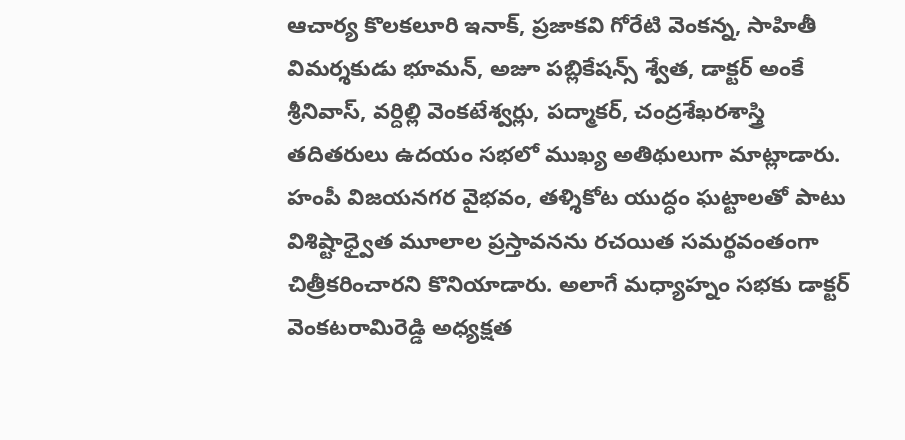ఆచార్య కొలకలూరి ఇనాక్‌, ప్రజాకవి గోరేటి వెంకన్న, సాహితీ విమర్శకుడు భూమన్‌, అజూ పబ్లికేషన్స్‌ శ్వేత, డాక్టర్‌ అంకే శ్రీనివాస్‌, వర్దిల్లి వెంకటేశ్వర్లు, పద్మాకర్‌, చంద్రశేఖరశాస్త్రి తదితరులు ఉదయం సభలో ముఖ్య అతిథులుగా మాట్లాడారు. హంపీ విజయనగర వైభవం, తళ్శికోట యుద్ధం ఘట్టాలతో పాటు విశిష్టాధ్వైత మూలాల ప్రస్తావనను రచయిత సమర్థవంతంగా చిత్రీకరించారని కొనియాడారు. అలాగే మధ్యాహ్నం సభకు డాక్టర్‌ వెంకటరామిరెడ్డి అధ్యక్షత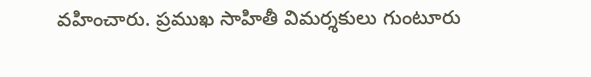వహించారు. ప్రముఖ సాహితీ విమర్శకులు గుంటూరు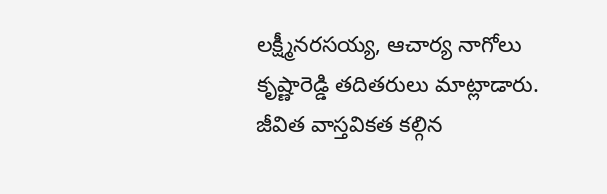లక్ష్మీనరసయ్య, ఆచార్య నాగోలు కృష్ణారెడ్డి తదితరులు మాట్లాడారు. జీవిత వాస్తవికత కల్గిన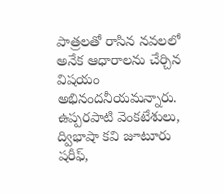పాత్రలతో రాసిన నవలలో అనేక ఆధారాలను చేర్చిన విషయం అభినందనీయమన్నారు. ఉప్పరపాటి వెంకటేశులు, ద్విభాషా కవి జూటూరు షరీఫ్‌,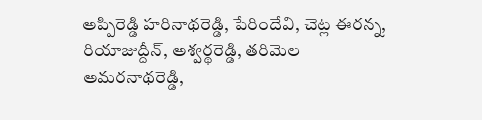అప్పిరెడ్డి హరినాథరెడ్డి, పేరిందేవి, చెట్ల ఈరన్న, రియాజుద్దీన్‌, అశ్వర్థరెడ్డి, తరిమెల అమరనాథరెడ్డి,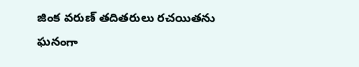జింక వరుణ్‌ తదితరులు రచయితను ఘనంగా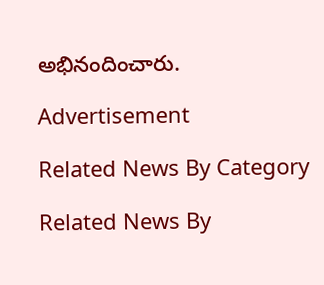అభినందించారు.

Advertisement

Related News By Category

Related News By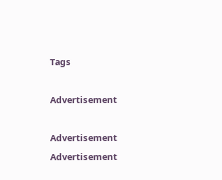Tags

Advertisement

Advertisement
Advertisement